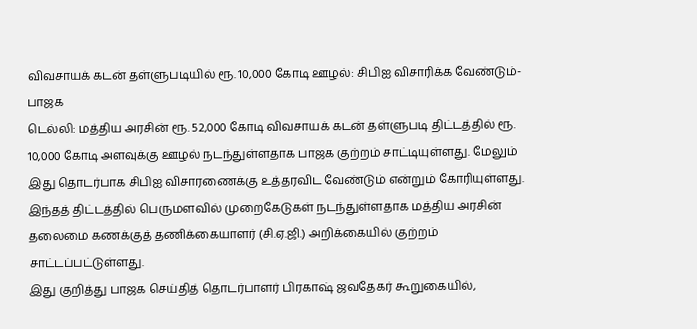விவசாயக் கடன் தள்ளுபடியில் ரூ. 10,000 கோடி ஊழல்: சிபிஐ விசாரிக்க வேண்டும்-பாஜக
டெல்லி: மத்திய அரசின் ரூ. 52,000 கோடி விவசாயக் கடன் தள்ளுபடி திட்டத்தில் ரூ. 10,000 கோடி அளவுக்கு ஊழல் நடந்துள்ளதாக பாஜக குற்றம் சாட்டியுள்ளது. மேலும் இது தொடர்பாக சிபிஐ விசாரணைக்கு உத்தரவிட வேண்டும் என்றும் கோரியுள்ளது.
இந்தத் திட்டத்தில் பெருமளவில் முறைகேடுகள் நடந்துள்ளதாக மத்திய அரசின் தலைமை கணக்குத் தணிக்கையாளர் (சி.ஏ.ஜி.) அறிக்கையில் குற்றம் சாட்டப்பட்டுள்ளது.
இது குறித்து பாஜக செய்தித் தொடர்பாளர் பிரகாஷ் ஜவதேகர் கூறுகையில்,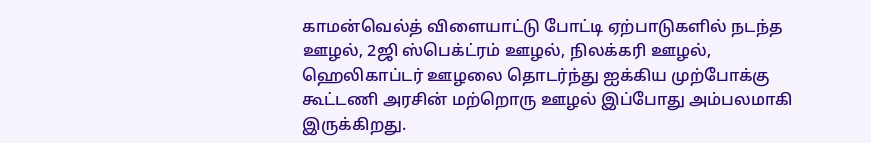காமன்வெல்த் விளையாட்டு போட்டி ஏற்பாடுகளில் நடந்த ஊழல், 2ஜி ஸ்பெக்ட்ரம் ஊழல், நிலக்கரி ஊழல், ஹெலிகாப்டர் ஊழலை தொடர்ந்து ஐக்கிய முற்போக்கு கூட்டணி அரசின் மற்றொரு ஊழல் இப்போது அம்பலமாகி இருக்கிறது.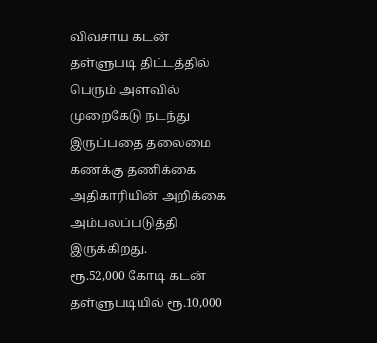விவசாய கடன் தள்ளுபடி திட்டத்தில் பெரும் அளவில் முறைகேடு நடந்து இருப்பதை தலைமை கணக்கு தணிக்கை அதிகாரியின் அறிக்கை அம்பலப்படுத்தி இருக்கிறது.
ரூ.52,000 கோடி கடன் தள்ளுபடியில் ரூ.10,000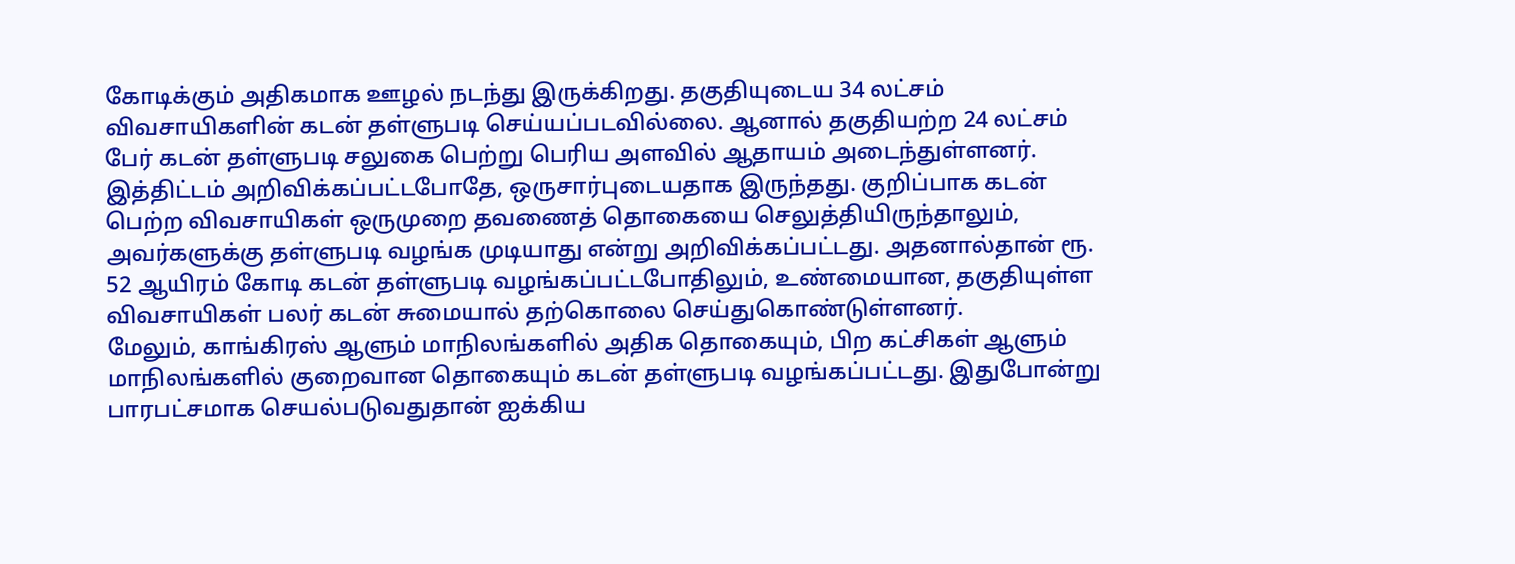கோடிக்கும் அதிகமாக ஊழல் நடந்து இருக்கிறது. தகுதியுடைய 34 லட்சம் விவசாயிகளின் கடன் தள்ளுபடி செய்யப்படவில்லை. ஆனால் தகுதியற்ற 24 லட்சம் பேர் கடன் தள்ளுபடி சலுகை பெற்று பெரிய அளவில் ஆதாயம் அடைந்துள்ளனர்.
இத்திட்டம் அறிவிக்கப்பட்டபோதே, ஒருசார்புடையதாக இருந்தது. குறிப்பாக கடன் பெற்ற விவசாயிகள் ஒருமுறை தவணைத் தொகையை செலுத்தியிருந்தாலும், அவர்களுக்கு தள்ளுபடி வழங்க முடியாது என்று அறிவிக்கப்பட்டது. அதனால்தான் ரூ. 52 ஆயிரம் கோடி கடன் தள்ளுபடி வழங்கப்பட்டபோதிலும், உண்மையான, தகுதியுள்ள விவசாயிகள் பலர் கடன் சுமையால் தற்கொலை செய்துகொண்டுள்ளனர்.
மேலும், காங்கிரஸ் ஆளும் மாநிலங்களில் அதிக தொகையும், பிற கட்சிகள் ஆளும் மாநிலங்களில் குறைவான தொகையும் கடன் தள்ளுபடி வழங்கப்பட்டது. இதுபோன்று பாரபட்சமாக செயல்படுவதுதான் ஐக்கிய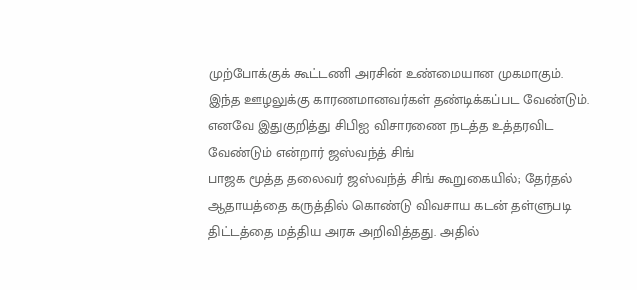முற்போக்குக் கூட்டணி அரசின் உண்மையான முகமாகும்.
இந்த ஊழலுக்கு காரணமானவர்கள் தண்டிக்கப்பட வேண்டும். எனவே இதுகுறித்து சிபிஐ விசாரணை நடத்த உத்தரவிட வேண்டும் என்றார் ஜஸ்வந்த் சிங்
பாஜக மூத்த தலைவர் ஜஸ்வந்த் சிங் கூறுகையில்; தேர்தல் ஆதாயத்தை கருத்தில் கொண்டு விவசாய கடன் தள்ளுபடி திட்டத்தை மத்திய அரசு அறிவித்தது. அதில்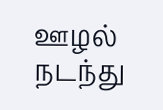ஊழல் நடந்து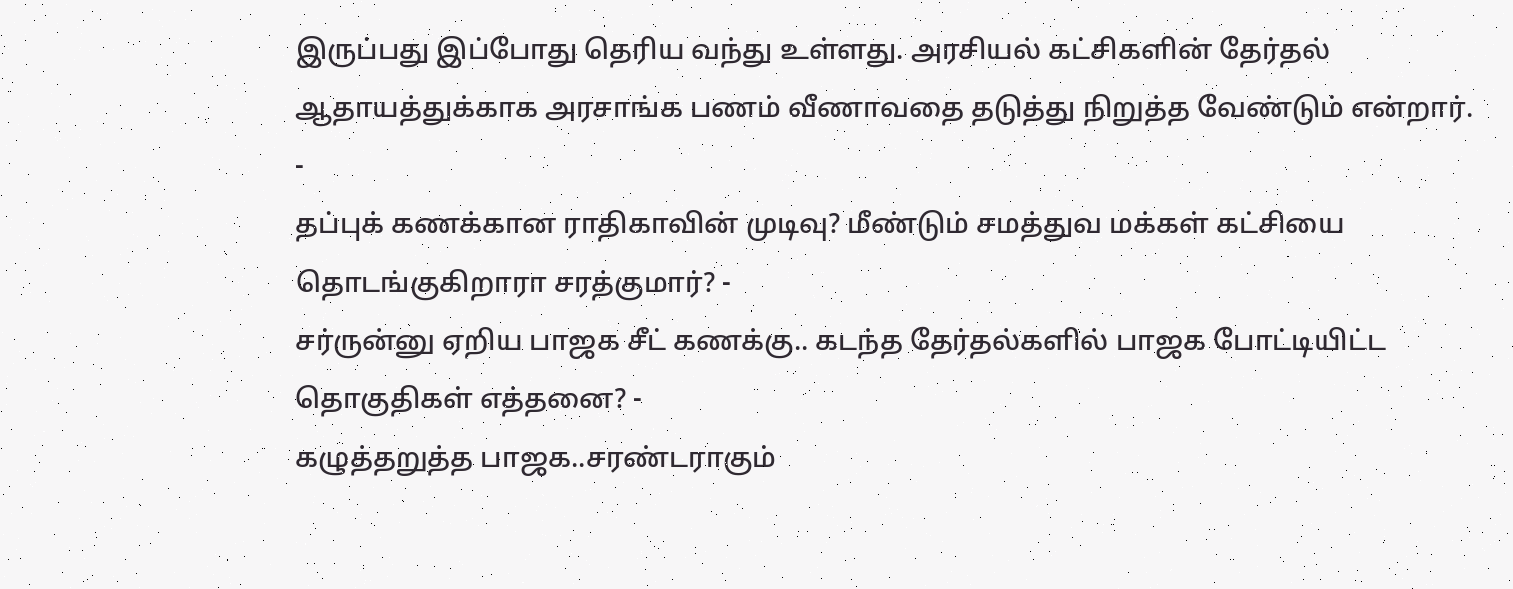இருப்பது இப்போது தெரிய வந்து உள்ளது. அரசியல் கட்சிகளின் தேர்தல் ஆதாயத்துக்காக அரசாங்க பணம் வீணாவதை தடுத்து நிறுத்த வேண்டும் என்றார்.
-
தப்புக் கணக்கான ராதிகாவின் முடிவு? மீண்டும் சமத்துவ மக்கள் கட்சியை தொடங்குகிறாரா சரத்குமார்? -
சர்ருன்னு ஏறிய பாஜக சீட் கணக்கு.. கடந்த தேர்தல்களில் பாஜக போட்டியிட்ட தொகுதிகள் எத்தனை? -
கழுத்தறுத்த பாஜக..சரண்டராகும்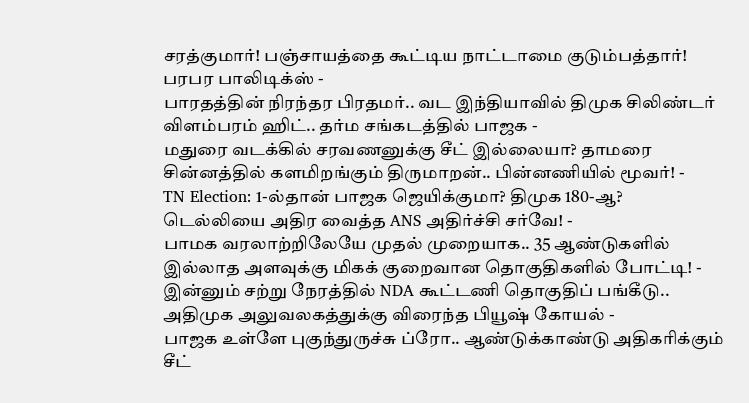சரத்குமார்! பஞ்சாயத்தை கூட்டிய நாட்டாமை குடும்பத்தார்! பரபர பாலிடிக்ஸ் -
பாரதத்தின் நிரந்தர பிரதமர்.. வட இந்தியாவில் திமுக சிலிண்டர் விளம்பரம் ஹிட்.. தர்ம சங்கடத்தில் பாஜக -
மதுரை வடக்கில் சரவணனுக்கு சீட் இல்லையா? தாமரை சின்னத்தில் களமிறங்கும் திருமாறன்.. பின்னணியில் மூவர்! -
TN Election: 1-ல்தான் பாஜக ஜெயிக்குமா? திமுக 180-ஆ? டெல்லியை அதிர வைத்த ANS அதிர்ச்சி சர்வே! -
பாமக வரலாற்றிலேயே முதல் முறையாக.. 35 ஆண்டுகளில் இல்லாத அளவுக்கு மிகக் குறைவான தொகுதிகளில் போட்டி! -
இன்னும் சற்று நேரத்தில் NDA கூட்டணி தொகுதிப் பங்கீடு.. அதிமுக அலுவலகத்துக்கு விரைந்த பியூஷ் கோயல் -
பாஜக உள்ளே புகுந்துருச்சு ப்ரோ.. ஆண்டுக்காண்டு அதிகரிக்கும் சீட்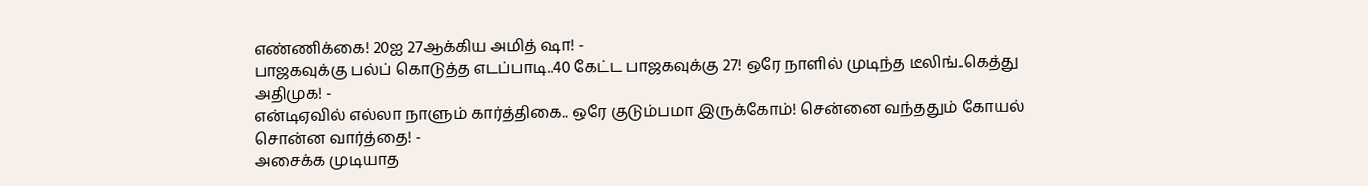எண்ணிக்கை! 20ஐ 27ஆக்கிய அமித் ஷா! -
பாஜகவுக்கு பல்ப் கொடுத்த எடப்பாடி..40 கேட்ட பாஜகவுக்கு 27! ஒரே நாளில் முடிந்த டீலிங்..கெத்து அதிமுக! -
என்டிஏவில் எல்லா நாளும் கார்த்திகை.. ஒரே குடும்பமா இருக்கோம்! சென்னை வந்ததும் கோயல் சொன்ன வார்த்தை! -
அசைக்க முடியாத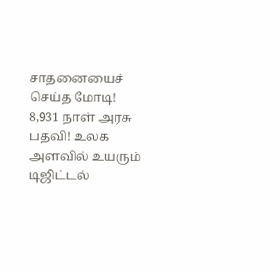சாதனையைச் செய்த மோடி! 8,931 நாள் அரசு பதவி! உலக அளவில் உயரும் டிஜிட்டல்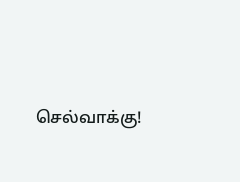செல்வாக்கு!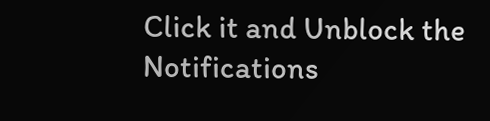Click it and Unblock the Notifications